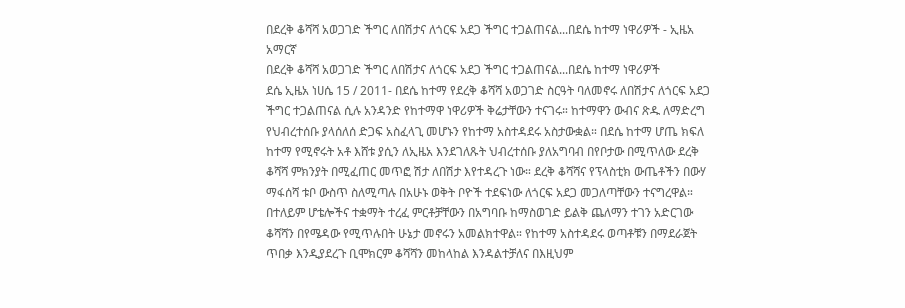በደረቅ ቆሻሻ አወጋገድ ችግር ለበሽታና ለጎርፍ አደጋ ችግር ተጋልጠናል...በደሴ ከተማ ነዋሪዎች - ኢዜአ አማርኛ
በደረቅ ቆሻሻ አወጋገድ ችግር ለበሽታና ለጎርፍ አደጋ ችግር ተጋልጠናል...በደሴ ከተማ ነዋሪዎች
ደሴ ኢዜአ ነሀሴ 15 / 2011- በደሴ ከተማ የደረቅ ቆሻሻ አወጋገድ ስርዓት ባለመኖሩ ለበሽታና ለጎርፍ አደጋ ችግር ተጋልጠናል ሲሉ አንዳንድ የከተማዋ ነዋሪዎች ቅሬታቸውን ተናገሩ። ከተማዋን ውብና ጽዱ ለማድረግ የህብረተሰቡ ያላሰለሰ ድጋፍ አስፈላጊ መሆኑን የከተማ አስተዳደሩ አስታውቋል። በደሴ ከተማ ሆጤ ክፍለ ከተማ የሚኖሩት አቶ እሸቱ ያሲን ለኢዜአ እንደገለጹት ህብረተሰቡ ያለአግባብ በየቦታው በሚጥለው ደረቅ ቆሻሻ ምክንያት በሚፈጠር መጥፎ ሽታ ለበሽታ እየተዳረጉ ነው። ደረቅ ቆሻሻና የፕላስቲክ ውጤቶችን በውሃ ማፋሰሻ ቱቦ ውስጥ ስለሚጣሉ በአሁኑ ወቅት ቦዮች ተደፍነው ለጎርፍ አደጋ መጋለጣቸውን ተናግረዋል። በተለይም ሆቴሎችና ተቋማት ተረፈ ምርቶቻቸውን በአግባቡ ከማስወገድ ይልቅ ጨለማን ተገን አድርገው ቆሻሻን በየሜዳው የሚጥሉበት ሁኔታ መኖሩን አመልክተዋል። የከተማ አስተዳደሩ ወጣቶቹን በማደራጀት ጥበቃ እንዲያደረጉ ቢሞክርም ቆሻሻን መከላከል እንዳልተቻለና በእዚህም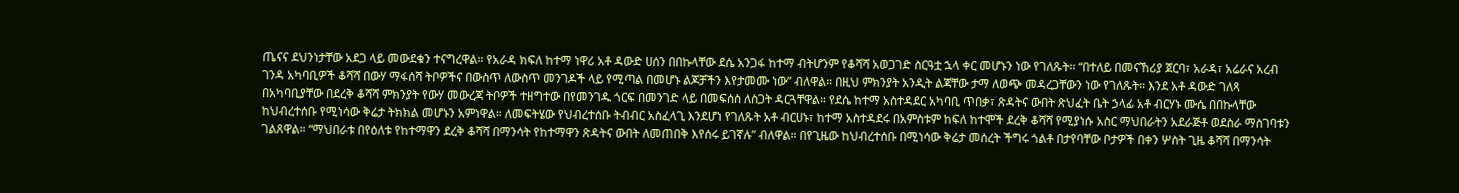ጤናና ደህንነታቸው አደጋ ላይ መውደቁን ተናግረዋል። የአራዳ ክፍለ ከተማ ነዋሪ አቶ ዳውድ ሀሰን በበኩላቸው ደሴ አንጋፋ ከተማ ብትሆንም የቆሻሻ አወጋገድ ስርዓቷ ኋላ ቀር መሆኑን ነው የገለጹት፡፡ “በተለይ በመናኸሪያ ጀርባ፣ አራዳ፣ አሬራና አረብ ገንዳ አካባቢዎች ቆሻሻ በውሃ ማፋሰሻ ትቦዎችና በውስጥ ለውስጥ መንገዶች ላይ የሚጣል በመሆኑ ልጆቻችን እየታመሙ ነው” ብለዋል። በዚህ ምክንያት አንዲት ልጃቸው ታማ ለወጭ መዳረጋቸውን ነው የገለጹት። እንደ አቶ ዳውድ ገለጻ በአካባቢያቸው በደረቅ ቆሻሻ ምክንያት የውሃ መውረጃ ትቦዎች ተዘግተው በየመንገዱ ጎርፍ በመንገድ ላይ በመፍሰስ ለስጋት ዳርጓቸዋል። የደሴ ከተማ አስተዳደር አካባቢ ጥበቃ፣ ጽዳትና ውበት ጽህፈት ቤት ኃላፊ አቶ ብርሃኑ ሙሴ በበኩላቸው ከህብረተሰቡ የሚነሳው ቅሬታ ትክክል መሆኑን አምነዋል። ለመፍትሄው የህብረተሰቡ ትብብር አስፈላጊ እንደሆነ የገለጹት አቶ ብርሀኑ፣ ከተማ አስተዳደሩ በአምስቱም ከፍለ ከተሞች ደረቅ ቆሻሻ የሚያነሱ አስር ማህበራትን አደራጅቶ ወደስራ ማስገባቱን ገልጸዋል። “ማህበራቱ በየዕለቱ የከተማዋን ደረቅ ቆሻሻ በማንሳት የከተማዋን ጽዳትና ውበት ለመጠበቅ እየሰሩ ይገኛሉ” ብለዋል። በየጊዜው ከህብረተሰቡ በሚነሳው ቅሬታ መሰረት ችግሩ ጎልቶ በታየባቸው ቦታዎች በቀን ሦስት ጊዜ ቆሻሻ በማንሳት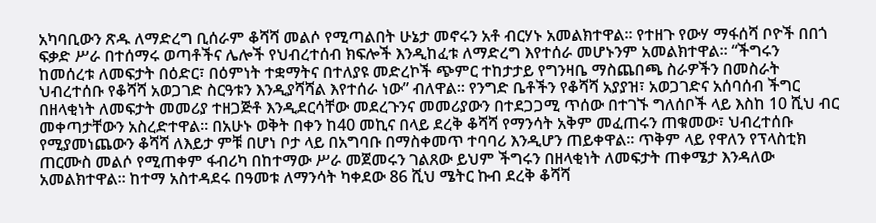አካባቢውን ጽዱ ለማድረግ ቢሰራም ቆሻሻ መልሶ የሚጣልበት ሁኔታ መኖሩን አቶ ብርሃኑ አመልክተዋል። የተዘጉ የውሃ ማፋሰሻ ቦዮች በበጎ ፍቃድ ሥራ በተሰማሩ ወጣቶችና ሌሎች የህብረተሰብ ክፍሎች እንዲከፈቱ ለማድረግ እየተሰራ መሆኑንም አመልክተዋል። “ችግሩን ከመሰረቱ ለመፍታት በዕድር፣ በዕምነት ተቋማትና በተለያዩ መድረኮች ጭምር ተከታታይ የግንዛቤ ማስጨበጫ ስራዎችን በመስራት ህብረተሰቡ የቆሻሻ አወጋገድ ስርዓቱን እንዲያሻሻል እየተሰራ ነው” ብለዋል። የንግድ ቤቶችን የቆሻሻ አያያዝ፣ አወጋገድና አሰባሰብ ችግር በዘላቂነት ለመፍታት መመሪያ ተዘጋጅቶ እንዲደርሳቸው መደረጉንና መመሪያውን በተደጋጋሚ ጥሰው በተገኙ ግለሰቦች ላይ እስከ 10 ሺህ ብር መቀጣታቸውን አስረድተዋል። በአሁኑ ወቅት በቀን ከ40 መኪና በላይ ደረቅ ቆሻሻ የማንሳት አቅም መፈጠሩን ጠቁመው፣ ህብረተሰቡ የሚያመነጨውን ቆሻሻ ለእይታ ምቹ በሆነ ቦታ ላይ በአግባቡ በማስቀመጥ ተባባሪ እንዲሆን ጠይቀዋል፡፡ ጥቅም ላይ የዋለን የፕላስቲክ ጠርሙስ መልሶ የሚጠቀም ፋብሪካ በከተማው ሥራ መጀመሩን ገልጸው ይህም ችግሩን በዘላቂነት ለመፍታት ጠቀሜታ እንዳለው አመልክተዋል። ከተማ አስተዳደሩ በዓመቱ ለማንሳት ካቀደው 86 ሺህ ሜትር ኩብ ደረቅ ቆሻሻ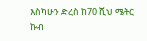እስካሁን ድረስ ከ70 ሺህ ሜትር ኩብ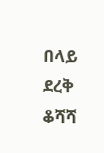በላይ ደረቅ ቆሻሻ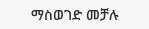ማስወገድ መቻሉ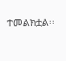ተመልክቷል፡፡